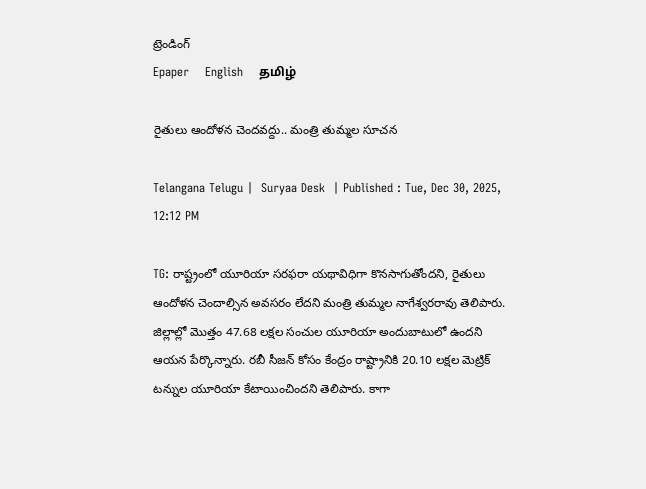ట్రెండింగ్
Epaper    English    தமிழ்

రైతులు ఆందోళన చెందవద్దు.. మంత్రి తుమ్మల సూచన

Telangana Telugu |  Suryaa Desk  | Published : Tue, Dec 30, 2025, 12:12 PM

TG: రాష్ట్రంలో యూరియా సరఫరా యథావిధిగా కొనసాగుతోందని, రైతులు ఆందోళన చెందాల్సిన అవసరం లేదని మంత్రి తుమ్మల నాగేశ్వరరావు తెలిపారు. జిల్లాల్లో మొత్తం 47.68 లక్షల సంచుల యూరియా అందుబాటులో ఉందని ఆయన పేర్కొన్నారు. రబీ సీజన్ కోసం కేంద్రం రాష్ట్రానికి 20.10 లక్షల మెట్రిక్ టన్నుల యూరియా కేటాయించిందని తెలిపారు. కాగా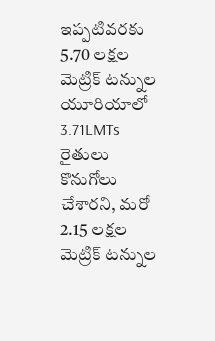ఇప్పటివరకు 5.70 లక్షల మెట్రిక్ టన్నుల యూరియాలో 3.71LMTs రైతులు కొనుగోలు చేశారని, మరో 2.15 లక్షల మెట్రిక్ టన్నుల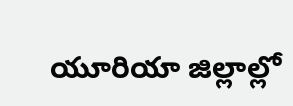యూరియా జిల్లాల్లో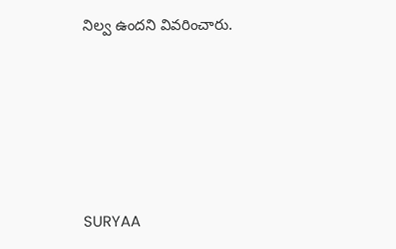నిల్వ ఉందని వివరించారు.






SURYAA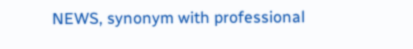NEWS, synonym with professional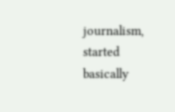journalism, started basically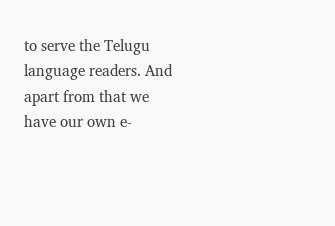to serve the Telugu language readers. And apart from that we have our own e-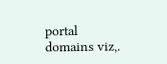portal domains viz,.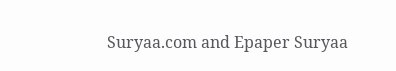Suryaa.com and Epaper Suryaa